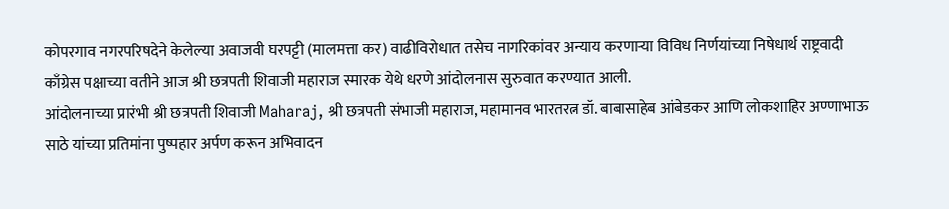कोपरगाव नगरपरिषदेने केलेल्या अवाजवी घरपट्टी (मालमत्ता कर) वाढीविरोधात तसेच नागरिकांवर अन्याय करणाऱ्या विविध निर्णयांच्या निषेधार्थ राष्ट्रवादी काँग्रेस पक्षाच्या वतीने आज श्री छत्रपती शिवाजी महाराज स्मारक येथे धरणे आंदोलनास सुरुवात करण्यात आली.
आंदोलनाच्या प्रारंभी श्री छत्रपती शिवाजी Maharaj, श्री छत्रपती संभाजी महाराज, महामानव भारतरत्न डॉ. बाबासाहेब आंबेडकर आणि लोकशाहिर अण्णाभाऊ साठे यांच्या प्रतिमांना पुष्पहार अर्पण करून अभिवादन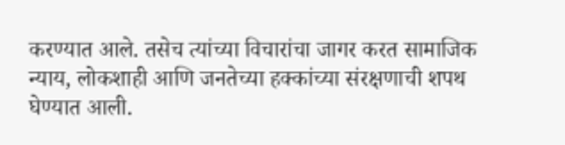करण्यात आले. तसेच त्यांच्या विचारांचा जागर करत सामाजिक न्याय, लोकशाही आणि जनतेच्या हक्कांच्या संरक्षणाची शपथ घेण्यात आली.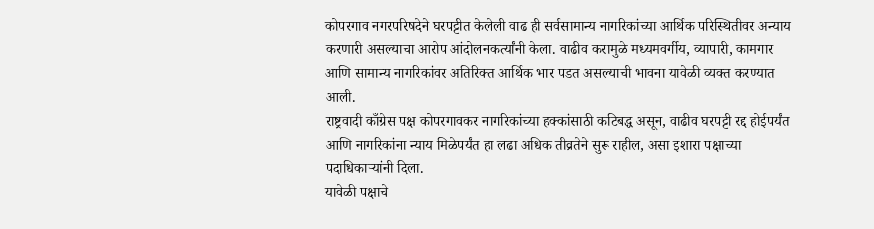कोपरगाव नगरपरिषदेने घरपट्टीत केलेली वाढ ही सर्वसामान्य नागरिकांच्या आर्थिक परिस्थितीवर अन्याय करणारी असल्याचा आरोप आंदोलनकर्त्यांनी केला. वाढीव करामुळे मध्यमवर्गीय, व्यापारी, कामगार आणि सामान्य नागरिकांवर अतिरिक्त आर्थिक भार पडत असल्याची भावना यावेळी व्यक्त करण्यात आली.
राष्ट्रवादी काँग्रेस पक्ष कोपरगावकर नागरिकांच्या हक्कांसाठी कटिबद्ध असून, वाढीव घरपट्टी रद्द होईपर्यंत आणि नागरिकांना न्याय मिळेपर्यंत हा लढा अधिक तीव्रतेने सुरू राहील, असा इशारा पक्षाच्या पदाधिकाऱ्यांनी दिला.
यावेळी पक्षाचे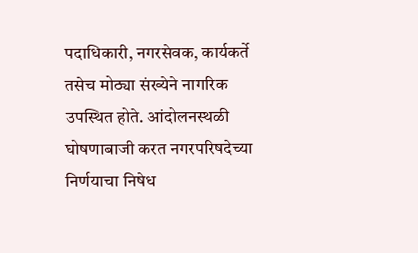पदाधिकारी, नगरसेवक, कार्यकर्ते तसेच मोठ्या संख्येने नागरिक उपस्थित होते. आंदोलनस्थळी घोषणाबाजी करत नगरपरिषदेच्या निर्णयाचा निषेध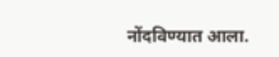नोंदविण्यात आला.